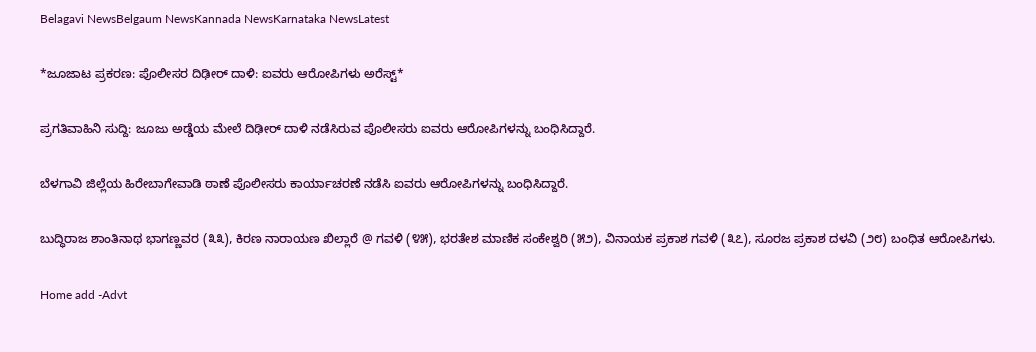Belagavi NewsBelgaum NewsKannada NewsKarnataka NewsLatest

*ಜೂಜಾಟ ಪ್ರಕರಣ: ಪೊಲೀಸರ ದಿಢೀರ್ ದಾಳಿ: ಐವರು ಆರೋಪಿಗಳು ಅರೆಸ್ಟ್*

ಪ್ರಗತಿವಾಹಿನಿ ಸುದ್ದಿ: ಜೂಜು ಅಡ್ಡೆಯ ಮೇಲೆ ದಿಢೀರ್ ದಾಳಿ ನಡೆಸಿರುವ ಪೊಲೀಸರು ಐವರು ಆರೋಪಿಗಳನ್ನು ಬಂಧಿಸಿದ್ದಾರೆ.

ಬೆಳಗಾವಿ ಜಿಲ್ಲೆಯ ಹಿರೇಬಾಗೇವಾಡಿ ಠಾಣೆ ಪೊಲೀಸರು ಕಾರ್ಯಾಚರಣೆ ನಡೆಸಿ ಐವರು ಆರೋಪಿಗಳನ್ನು ಬಂಧಿಸಿದ್ದಾರೆ.

ಬುದ್ಧಿರಾಜ ಶಾಂತಿನಾಥ ಭಾಗಣ್ಣವರ (೩೩), ಕಿರಣ ನಾರಾಯಣ ಖಿಲ್ಲಾರೆ @ ಗವಳಿ (೪೫), ಭರತೇಶ ಮಾಣಿಕ ಸಂಕೇಶ್ವರಿ (೫೨), ವಿನಾಯಕ ಪ್ರಕಾಶ ಗವಳಿ (೩೭), ಸೂರಜ ಪ್ರಕಾಶ ದಳವಿ (೨೮) ಬಂಧಿತ ಆರೋಪಿಗಳು.

Home add -Advt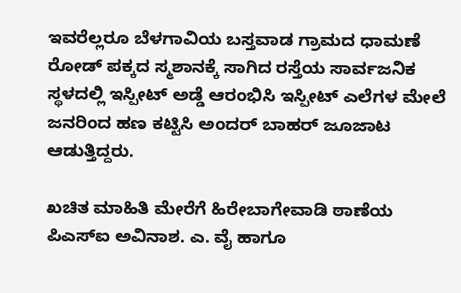ಇವರೆಲ್ಲರೂ ಬೆಳಗಾವಿಯ ಬಸ್ತವಾಡ ಗ್ರಾಮದ ಧಾಮಣೆ ರೋಡ್ ಪಕ್ಕದ ಸ್ಮಶಾನಕ್ಕೆ ಸಾಗಿದ ರಸ್ತೆಯ ಸಾರ್ವಜನಿಕ ಸ್ಥಳದಲ್ಲಿ ಇಸ್ಪೀಟ್ ಅಡ್ಡೆ ಆರಂಭಿಸಿ ಇಸ್ಪೀಟ್ ಎಲೆಗಳ ಮೇಲೆ ಜನರಿಂದ ಹಣ ಕಟ್ಟಿಸಿ ಅಂದರ್ ಬಾಹರ್ ಜೂಜಾಟ ಆಡುತ್ತಿದ್ದರು.

ಖಚಿತ ಮಾಹಿತಿ ಮೇರೆಗೆ ಹಿರೇಬಾಗೇವಾಡಿ ಠಾಣೆಯ ಪಿಎಸ್‌ಐ ಅವಿನಾಶ. ಎ. ವೈ ಹಾಗೂ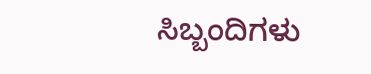ಸಿಬ್ಬಂದಿಗಳು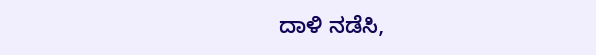ದಾಳಿ ನಡೆಸಿ,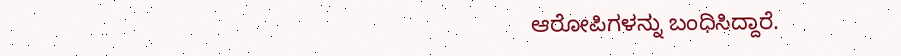ಆರೋಪಿಗಳನ್ನು ಬಂಧಿಸಿದ್ದಾರೆ.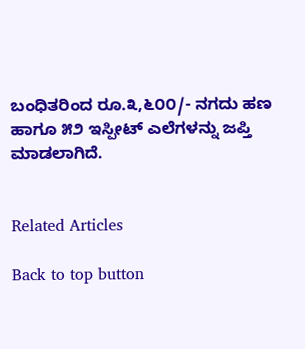ಬಂಧಿತರಿಂದ ರೂ.೩,೬೦೦/- ನಗದು ಹಣ ಹಾಗೂ ೫೨ ಇಸ್ಪೀಟ್ ಎಲೆಗಳನ್ನು ಜಪ್ತಿ ಮಾಡಲಾಗಿದೆ.


Related Articles

Back to top button